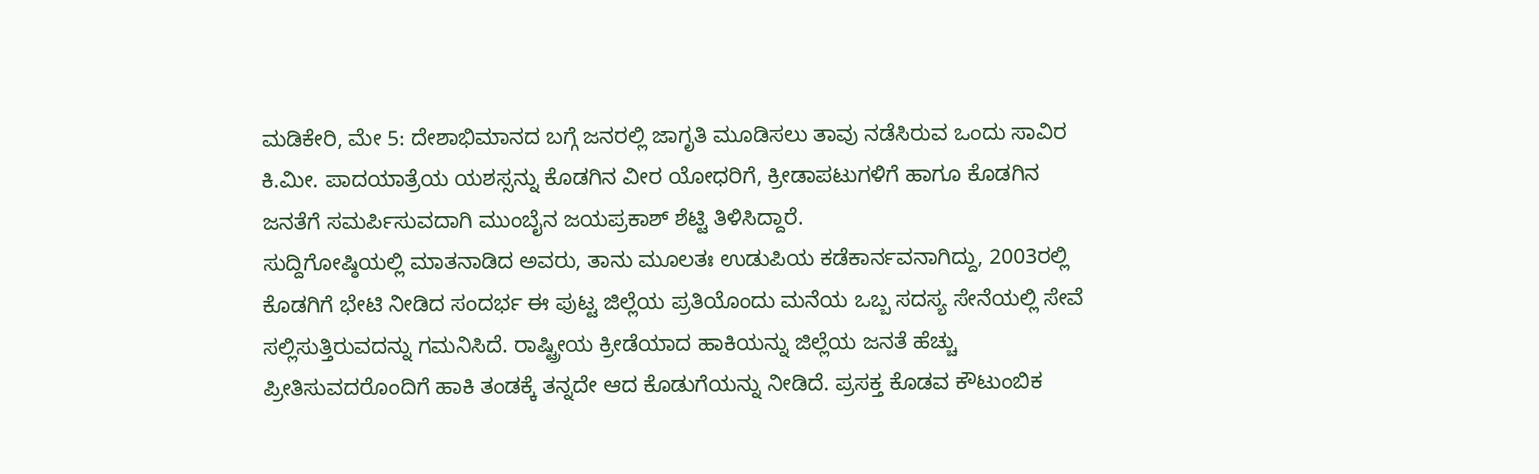ಮಡಿಕೇರಿ, ಮೇ 5: ದೇಶಾಭಿಮಾನದ ಬಗ್ಗೆ ಜನರಲ್ಲಿ ಜಾಗೃತಿ ಮೂಡಿಸಲು ತಾವು ನಡೆಸಿರುವ ಒಂದು ಸಾವಿರ ಕಿ.ಮೀ. ಪಾದಯಾತ್ರೆಯ ಯಶಸ್ಸನ್ನು ಕೊಡಗಿನ ವೀರ ಯೋಧರಿಗೆ, ಕ್ರೀಡಾಪಟುಗಳಿಗೆ ಹಾಗೂ ಕೊಡಗಿನ ಜನತೆಗೆ ಸಮರ್ಪಿಸುವದಾಗಿ ಮುಂಬೈನ ಜಯಪ್ರಕಾಶ್ ಶೆಟ್ಟಿ ತಿಳಿಸಿದ್ದಾರೆ.
ಸುದ್ದಿಗೋಷ್ಠಿಯಲ್ಲಿ ಮಾತನಾಡಿದ ಅವರು, ತಾನು ಮೂಲತಃ ಉಡುಪಿಯ ಕಡೆಕಾರ್ನವನಾಗಿದ್ದು, 2003ರಲ್ಲಿ ಕೊಡಗಿಗೆ ಭೇಟಿ ನೀಡಿದ ಸಂದರ್ಭ ಈ ಪುಟ್ಟ ಜಿಲ್ಲೆಯ ಪ್ರತಿಯೊಂದು ಮನೆಯ ಒಬ್ಬ ಸದಸ್ಯ ಸೇನೆಯಲ್ಲಿ ಸೇವೆ ಸಲ್ಲಿಸುತ್ತಿರುವದನ್ನು ಗಮನಿಸಿದೆ. ರಾಷ್ಟ್ರೀಯ ಕ್ರೀಡೆಯಾದ ಹಾಕಿಯನ್ನು ಜಿಲ್ಲೆಯ ಜನತೆ ಹೆಚ್ಚು ಪ್ರೀತಿಸುವದರೊಂದಿಗೆ ಹಾಕಿ ತಂಡಕ್ಕೆ ತನ್ನದೇ ಆದ ಕೊಡುಗೆಯನ್ನು ನೀಡಿದೆ. ಪ್ರಸಕ್ತ ಕೊಡವ ಕೌಟುಂಬಿಕ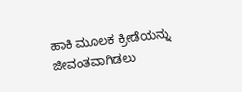ಹಾಕಿ ಮೂಲಕ ಕ್ರೀಡೆಯನ್ನು ಜೀವಂತವಾಗಿಡಲು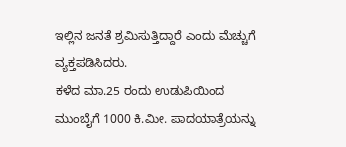ಇಲ್ಲಿನ ಜನತೆ ಶ್ರಮಿಸುತ್ತಿದ್ದಾರೆ ಎಂದು ಮೆಚ್ಚುಗೆ ವ್ಯಕ್ತಪಡಿಸಿದರು.
ಕಳೆದ ಮಾ.25 ರಂದು ಉಡುಪಿಯಿಂದ ಮುಂಬೈಗೆ 1000 ಕಿ.ಮೀ. ಪಾದಯಾತ್ರೆಯನ್ನು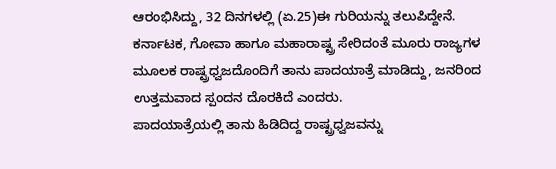ಆರಂಭಿಸಿದ್ದು, 32 ದಿನಗಳಲ್ಲಿ (ಏ.25)ಈ ಗುರಿಯನ್ನು ತಲುಪಿದ್ದೇನೆ. ಕರ್ನಾಟಕ, ಗೋವಾ ಹಾಗೂ ಮಹಾರಾಷ್ಟ್ರ ಸೇರಿದಂತೆ ಮೂರು ರಾಜ್ಯಗಳ ಮೂಲಕ ರಾಷ್ಟ್ರಧ್ವಜದೊಂದಿಗೆ ತಾನು ಪಾದಯಾತ್ರೆ ಮಾಡಿದ್ದು, ಜನರಿಂದ ಉತ್ತಮವಾದ ಸ್ಪಂದನ ದೊರಕಿದೆ ಎಂದರು.
ಪಾದಯಾತ್ರೆಯಲ್ಲಿ ತಾನು ಹಿಡಿದಿದ್ದ ರಾಷ್ಟ್ರಧ್ವಜವನ್ನು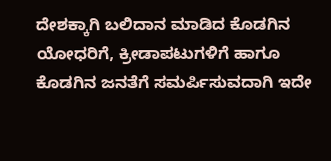ದೇಶಕ್ಕಾಗಿ ಬಲಿದಾನ ಮಾಡಿದ ಕೊಡಗಿನ ಯೋಧರಿಗೆ, ಕ್ರೀಡಾಪಟುಗಳಿಗೆ ಹಾಗೂ ಕೊಡಗಿನ ಜನತೆಗೆ ಸಮರ್ಪಿಸುವದಾಗಿ ಇದೇ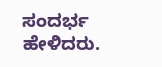ಸಂದರ್ಭ ಹೇಳಿದರು.